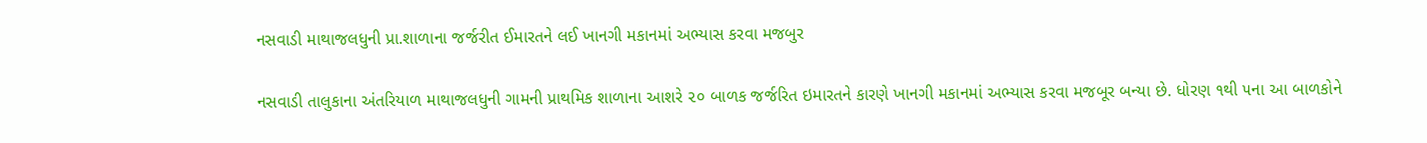નસવાડી માથાજલધુની પ્રા.શાળાના જર્જરીત ઈમારતને લઈ ખાનગી મકાનમાં અભ્યાસ કરવા મજબુર

નસવાડી તાલુકાના અંતરિયાળ માથાજલધુની ગામની પ્રાથમિક શાળાના આશરે ૨૦ બાળક જર્જરિત ઇમારતને કારણે ખાનગી મકાનમાં અભ્યાસ કરવા મજબૂર બન્યા છે. ધોરણ ૧થી ૫ના આ બાળકોને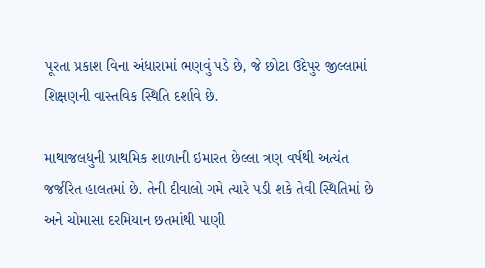પૂરતા પ્રકાશ વિના અંધારામાં ભણવું પડે છે, જે છોટા ઉદેપુર જીલ્લામાં શિક્ષણની વાસ્તવિક સ્થિતિ દર્શાવે છે.

માથાજલધુની પ્રાથમિક શાળાની ઇમારત છેલ્લા ત્રણ વર્ષથી અત્યંત જર્જરિત હાલતમાં છે. તેની દીવાલો ગમે ત્યારે પડી શકે તેવી સ્થિતિમાં છે અને ચોમાસા દરમિયાન છતમાંથી પાણી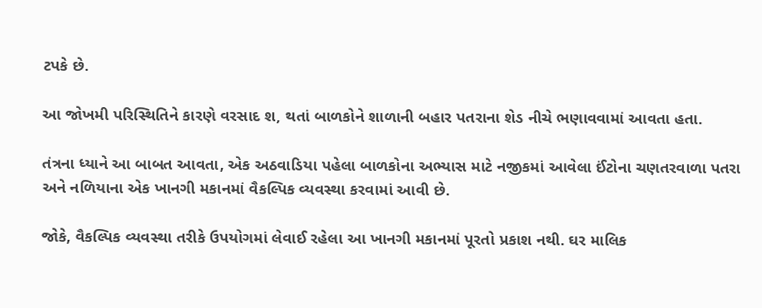ટપકે છે.

આ જોખમી પરિસ્થિતિને કારણે વરસાદ શ‚ થતાં બાળકોને શાળાની બહાર પતરાના શેડ નીચે ભણાવવામાં આવતા હતા.

તંત્રના ધ્યાને આ બાબત આવતા, એક અઠવાડિયા પહેલા બાળકોના અભ્યાસ માટે નજીકમાં આવેલા ઈંટોના ચણતરવાળા પતરા અને નળિયાના એક ખાનગી મકાનમાં વૈકલ્પિક વ્યવસ્થા કરવામાં આવી છે.

જોકે, વૈકલ્પિક વ્યવસ્થા તરીકે ઉપયોગમાં લેવાઈ રહેલા આ ખાનગી મકાનમાં પૂરતો પ્રકાશ નથી. ઘર માલિક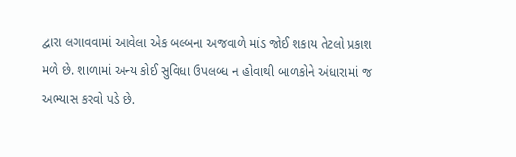દ્વારા લગાવવામાં આવેલા એક બલ્બના અજવાળે માંડ જોઈ શકાય તેટલો પ્રકાશ મળે છે. શાળામાં અન્ય કોઈ સુવિધા ઉપલબ્ધ ન હોવાથી બાળકોને અંધારામાં જ અભ્યાસ કરવો પડે છે.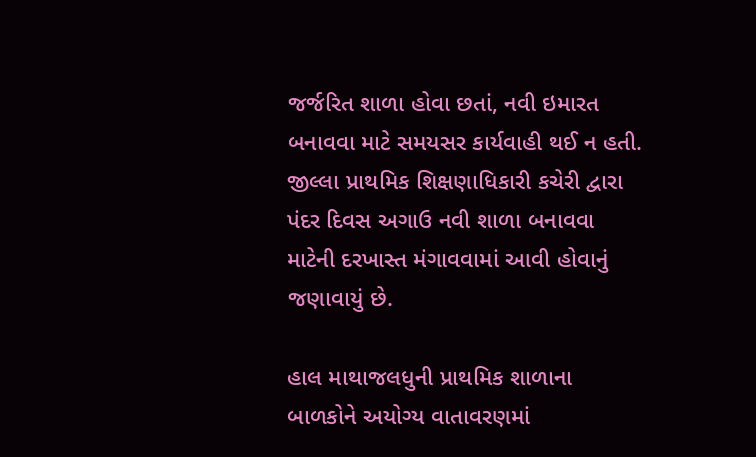જર્જરિત શાળા હોવા છતાં, નવી ઇમારત બનાવવા માટે સમયસર કાર્યવાહી થઈ ન હતી. જીલ્લા પ્રાથમિક શિક્ષણાધિકારી કચેરી દ્વારા પંદર દિવસ અગાઉ નવી શાળા બનાવવા માટેની દરખાસ્ત મંગાવવામાં આવી હોવાનું જણાવાયું છે.

હાલ માથાજલધુની પ્રાથમિક શાળાના બાળકોને અયોગ્ય વાતાવરણમાં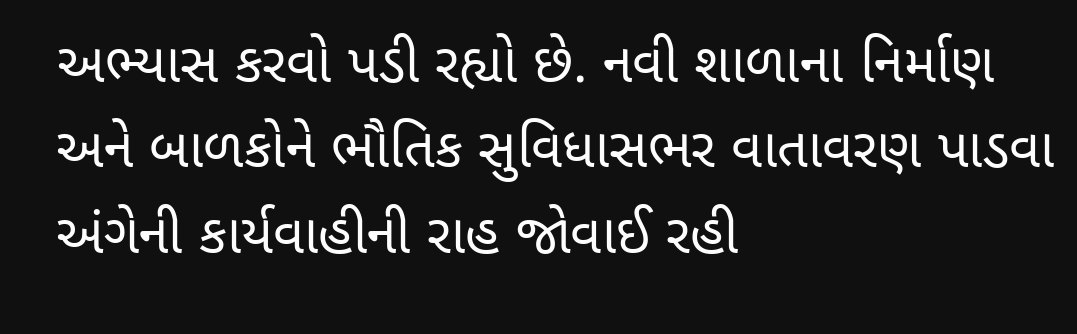અભ્યાસ કરવો પડી રહ્યો છે. નવી શાળાના નિર્માણ અને બાળકોને ભૌતિક સુવિધાસભર વાતાવરણ પાડવા અંગેની કાર્યવાહીની રાહ જોવાઈ રહી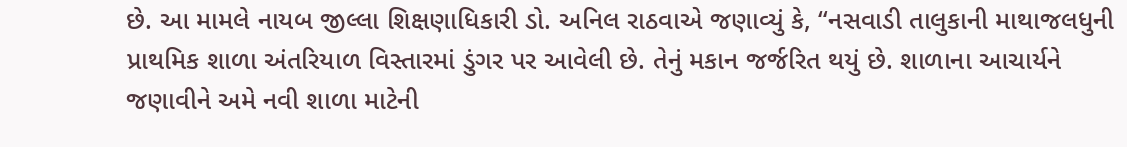છે. આ મામલે નાયબ જીલ્લા શિક્ષણાધિકારી ડો. અનિલ રાઠવાએ જણાવ્યું કે, “નસવાડી તાલુકાની માથાજલધુની પ્રાથમિક શાળા અંતરિયાળ વિસ્તારમાં ડુંગર પર આવેલી છે. તેનું મકાન જર્જરિત થયું છે. શાળાના આચાર્યને જણાવીને અમે નવી શાળા માટેની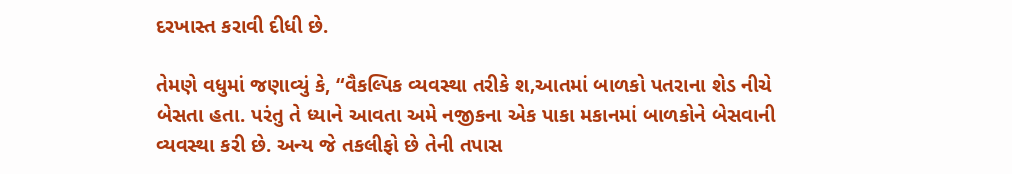દરખાસ્ત કરાવી દીધી છે.

તેમણે વધુમાં જણાવ્યું કે, “વૈકલ્પિક વ્યવસ્થા તરીકે શ‚આતમાં બાળકો પતરાના શેડ નીચે બેસતા હતા. પરંતુ તે ધ્યાને આવતા અમે નજીકના એક પાકા મકાનમાં બાળકોને બેસવાની વ્યવસ્થા કરી છે. અન્ય જે તકલીફો છે તેની તપાસ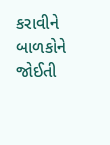કરાવીને બાળકોને જોઈતી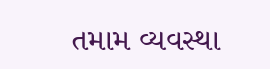તમામ વ્યવસ્થા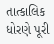તાત્કાલિક ધોરણે પૂરી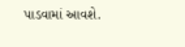પાડવામાં આવશે.